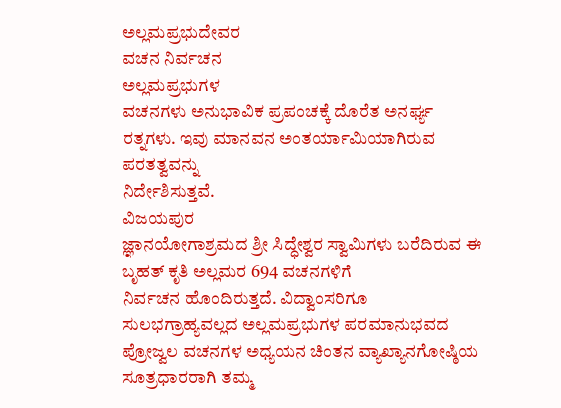ಅಲ್ಲಮಪ್ರಭುದೇವರ
ವಚನ ನಿರ್ವಚನ
ಅಲ್ಲಮಪ್ರಭುಗಳ
ವಚನಗಳು ಅನುಭಾವಿಕ ಪ್ರಪಂಚಕ್ಕೆ ದೊರೆತ ಅನರ್ಘ್ಯ ರತ್ನಗಳು. ಇವು ಮಾನವನ ಅಂತರ್ಯಾಮಿಯಾಗಿರುವ ಪರತತ್ವವನ್ನು
ನಿರ್ದೇಶಿಸುತ್ತವೆ.
ವಿಜಯಪುರ
ಜ್ಞಾನಯೋಗಾಶ್ರಮದ ಶ್ರೀ ಸಿದ್ಧೇಶ್ವರ ಸ್ವಾಮಿಗಳು ಬರೆದಿರುವ ಈ ಬೃಹತ್ ಕೃತಿ ಅಲ್ಲಮರ 694 ವಚನಗಳಿಗೆ
ನಿರ್ವಚನ ಹೊಂದಿರುತ್ತದೆ. ವಿದ್ವಾಂಸರಿಗೂ ಸುಲಭಗ್ರಾಹ್ಯವಲ್ಲದ ಅಲ್ಲಮಪ್ರಭುಗಳ ಪರಮಾನುಭವದ
ಪ್ರೋಜ್ವಲ ವಚನಗಳ ಅಧ್ಯಯನ ಚಿಂತನ ವ್ಯಾಖ್ಯಾನಗೋಷ್ಠಿಯ ಸೂತ್ರಧಾರರಾಗಿ ತಮ್ಮ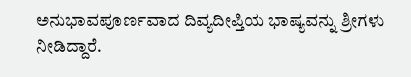ಅನುಭಾವಪೂರ್ಣವಾದ ದಿವ್ಯದೀಪ್ತಿಯ ಭಾಷ್ಯವನ್ನು ಶ್ರೀಗಳು ನೀಡಿದ್ದಾರೆ.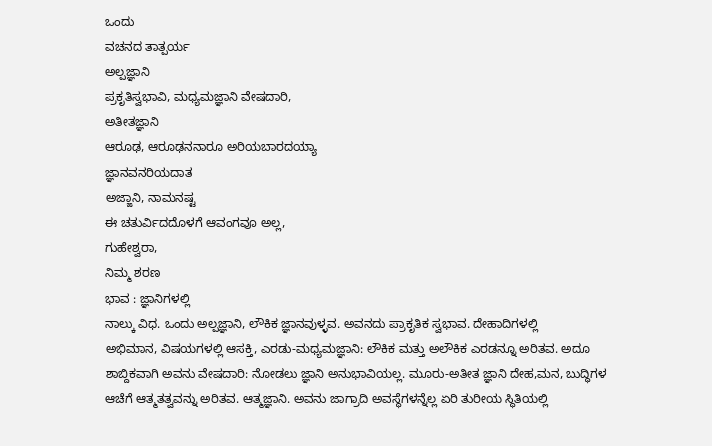ಒಂದು
ವಚನದ ತಾತ್ಪರ್ಯ
ಅಲ್ಪಜ್ಞಾನಿ
ಪ್ರಕೃತಿಸ್ವಭಾವಿ, ಮಧ್ಯಮಜ್ಞಾನಿ ವೇಷದಾರಿ,
ಅತೀತಜ್ಞಾನಿ
ಆರೂಢ, ಆರೂಢನನಾರೂ ಅರಿಯಬಾರದಯ್ಯಾ
ಜ್ಞಾನವನರಿಯದಾತ
ಅಜ್ಙಾನಿ, ನಾಮನಷ್ಟ
ಈ ಚತುರ್ವಿದದೊಳಗೆ ಆವಂಗವೂ ಅಲ್ಲ,
ಗುಹೇಶ್ವರಾ,
ನಿಮ್ಮ ಶರಣ
ಭಾವ : ಜ್ಞಾನಿಗಳಲ್ಲಿ
ನಾಲ್ಕು ವಿಧ. ಒಂದು ಅಲ್ಪಜ್ಞಾನಿ, ಲೌಕಿಕ ಜ್ಞಾನವುಳ್ಳವ. ಅವನದು ಪ್ರಾಕೃತಿಕ ಸ್ವಭಾವ. ದೇಹಾದಿಗಳಲ್ಲಿ
ಅಭಿಮಾನ, ವಿಷಯಗಳಲ್ಲಿ ಆಸಕ್ತಿ, ಎರಡು-ಮಧ್ಯಮಜ್ಞಾನಿ: ಲೌಕಿಕ ಮತ್ತು ಅಲೌಕಿಕ ಎರಡನ್ನೂ ಅರಿತವ. ಅದೂ
ಶಾಬ್ದಿಕವಾಗಿ ಅವನು ವೇಷದಾರಿ: ನೋಡಲು ಜ್ಞಾನಿ ಅನುಭಾವಿಯಲ್ಲ. ಮೂರು-ಅತೀತ ಜ್ಞಾನಿ ದೇಹ,ಮನ, ಬುದ್ಧಿಗಳ
ಆಚೆಗೆ ಆತ್ಮತತ್ವವನ್ನು ಅರಿತವ. ಆತ್ಮಜ್ಞಾನಿ. ಅವನು ಜಾಗ್ರಾದಿ ಅವಸ್ಥೆಗಳನ್ನೆಲ್ಲ ಏರಿ ತುರೀಯ ಸ್ಥಿತಿಯಲ್ಲಿ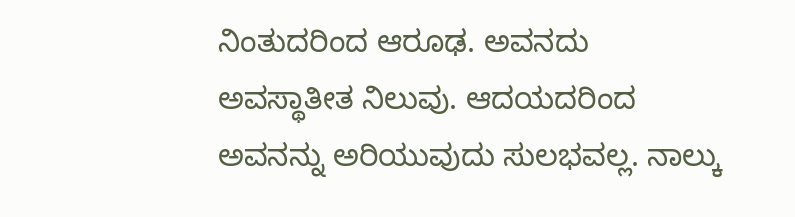ನಿಂತುದರಿಂದ ಆರೂಢ. ಅವನದು ಅವಸ್ಥಾತೀತ ನಿಲುವು. ಆದಯದರಿಂದ ಅವನನ್ನು ಅರಿಯುವುದು ಸುಲಭವಲ್ಲ. ನಾಲ್ಕು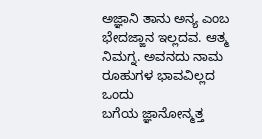ಅಜ್ಞಾನಿ ತಾನು ಅನ್ಯ ಎಂಬ ಭೇದಜ್ಙಾನ ಇಲ್ಲದವ. ಆತ್ಮ ನಿಮಗ್ನ. ಅವನದು ನಾಮ ರೂಹುಗಳ ಭಾವವಿಲ್ಲದ ಒಂದು
ಬಗೆಯ ಜ್ಞಾನೋನ್ಮತ್ತ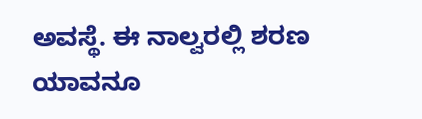ಅವಸ್ಥೆ. ಈ ನಾಲ್ವರಲ್ಲಿ ಶರಣ
ಯಾವನೂ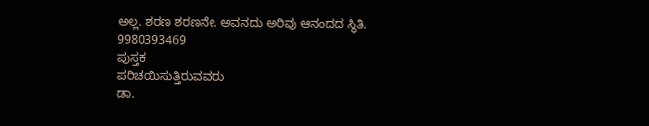ಅಲ್ಲ. ಶರಣ ಶರಣನೇ. ಅವನದು ಅರಿವು ಆನಂದದ ಸ್ಥಿತಿ.
9980393469
ಪುಸ್ತಕ
ಪರಿಚಯಿಸುತ್ತಿರುವವರು
ಡಾ.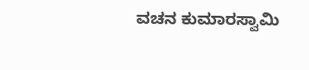ವಚನ ಕುಮಾರಸ್ವಾಮಿ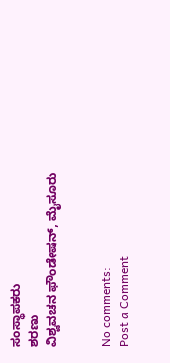ಸಂಸ್ಥಾಪಕರು
ಶರಣು
ವಿಶ್ವವಚನ ಫೌಂಡೇಷನ್, ಮೈಸೂರು


No comments:
Post a Comment